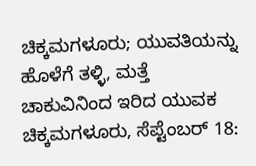ಚಿಕ್ಕಮಗಳೂರು; ಯುವತಿಯನ್ನು ಹೊಳೆಗೆ ತಳ್ಳಿ, ಮತ್ತೆ ಚಾಕುವಿನಿಂದ ಇರಿದ ಯುವಕ
ಚಿಕ್ಕಮಗಳೂರು, ಸೆಪ್ಟೆಂಬರ್ 18: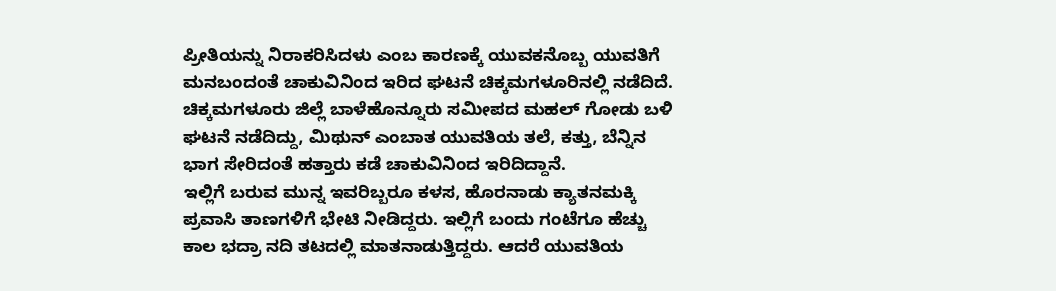ಪ್ರೀತಿಯನ್ನು ನಿರಾಕರಿಸಿದಳು ಎಂಬ ಕಾರಣಕ್ಕೆ ಯುವಕನೊಬ್ಬ ಯುವತಿಗೆ ಮನಬಂದಂತೆ ಚಾಕುವಿನಿಂದ ಇರಿದ ಘಟನೆ ಚಿಕ್ಕಮಗಳೂರಿನಲ್ಲಿ ನಡೆದಿದೆ.
ಚಿಕ್ಕಮಗಳೂರು ಜಿಲ್ಲೆ ಬಾಳೆಹೊನ್ನೂರು ಸಮೀಪದ ಮಹಲ್ ಗೋಡು ಬಳಿ ಘಟನೆ ನಡೆದಿದ್ದು, ಮಿಥುನ್ ಎಂಬಾತ ಯುವತಿಯ ತಲೆ, ಕತ್ತು, ಬೆನ್ನಿನ ಭಾಗ ಸೇರಿದಂತೆ ಹತ್ತಾರು ಕಡೆ ಚಾಕುವಿನಿಂದ ಇರಿದಿದ್ದಾನೆ.
ಇಲ್ಲಿಗೆ ಬರುವ ಮುನ್ನ ಇವರಿಬ್ಬರೂ ಕಳಸ, ಹೊರನಾಡು ಕ್ಯಾತನಮಕ್ಕಿ ಪ್ರವಾಸಿ ತಾಣಗಳಿಗೆ ಭೇಟಿ ನೀಡಿದ್ದರು. ಇಲ್ಲಿಗೆ ಬಂದು ಗಂಟೆಗೂ ಹೆಚ್ಚು ಕಾಲ ಭದ್ರಾ ನದಿ ತಟದಲ್ಲಿ ಮಾತನಾಡುತ್ತಿದ್ದರು. ಆದರೆ ಯುವತಿಯ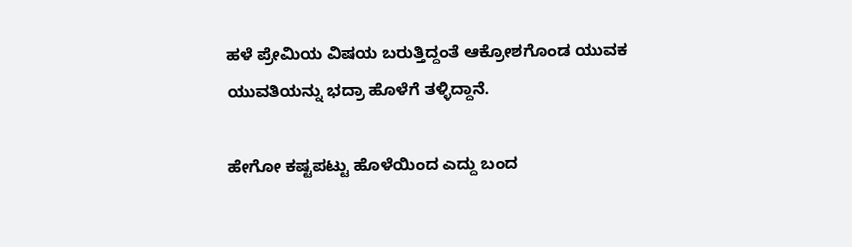ಹಳೆ ಪ್ರೇಮಿಯ ವಿಷಯ ಬರುತ್ತಿದ್ದಂತೆ ಆಕ್ರೋಶಗೊಂಡ ಯುವಕ ಯುವತಿಯನ್ನು ಭದ್ರಾ ಹೊಳೆಗೆ ತಳ್ಳಿದ್ದಾನೆ.

ಹೇಗೋ ಕಷ್ಟಪಟ್ಟು ಹೊಳೆಯಿಂದ ಎದ್ದು ಬಂದ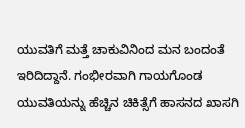ಯುವತಿಗೆ ಮತ್ತೆ ಚಾಕುವಿನಿಂದ ಮನ ಬಂದಂತೆ ಇರಿದಿದ್ದಾನೆ. ಗಂಭೀರವಾಗಿ ಗಾಯಗೊಂಡ ಯುವತಿಯನ್ನು ಹೆಚ್ಚಿನ ಚಿಕಿತ್ಸೆಗೆ ಹಾಸನದ ಖಾಸಗಿ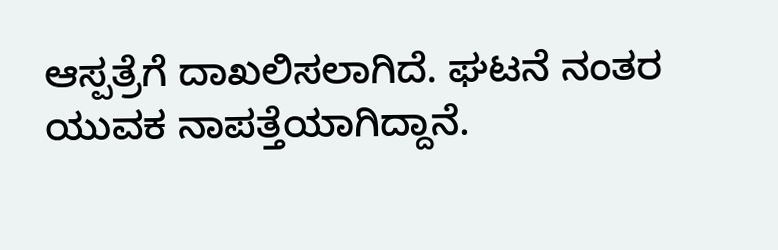ಆಸ್ಪತ್ರೆಗೆ ದಾಖಲಿಸಲಾಗಿದೆ. ಘಟನೆ ನಂತರ ಯುವಕ ನಾಪತ್ತೆಯಾಗಿದ್ದಾನೆ.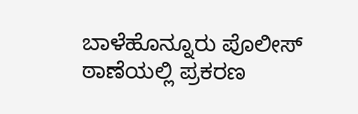ಬಾಳೆಹೊನ್ನೂರು ಪೊಲೀಸ್ ಠಾಣೆಯಲ್ಲಿ ಪ್ರಕರಣ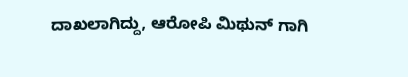ದಾಖಲಾಗಿದ್ದು, ಆರೋಪಿ ಮಿಥುನ್ ಗಾಗಿ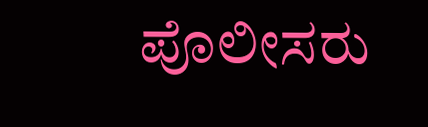ಪೊಲೀಸರು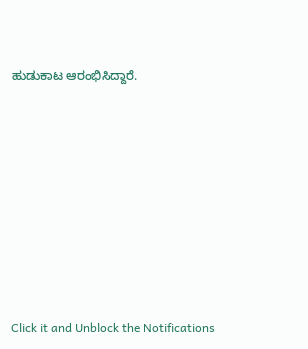ಹುಡುಕಾಟ ಆರಂಭಿಸಿದ್ದಾರೆ.












Click it and Unblock the Notifications